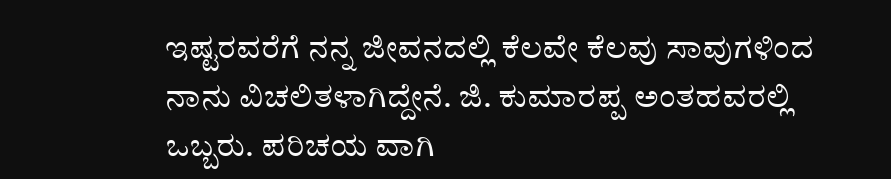ಇಷ್ಟರವರೆಗೆ ನನ್ನ ಜೀವನದಲ್ಲಿ ಕೆಲವೇ ಕೆಲವು ಸಾವುಗಳಿಂದ ನಾನು ವಿಚಲಿತಳಾಗಿದ್ದೇನೆ. ಜಿ. ಕುಮಾರಪ್ಪ ಅಂತಹವರಲ್ಲಿ ಒಬ್ಬರು. ಪರಿಚಯ ವಾಗಿ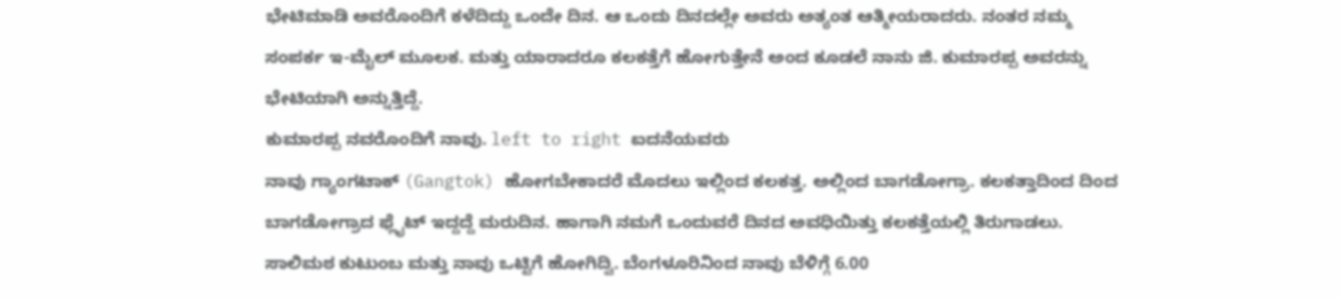ಭೇಟಿಮಾಡಿ ಅವರೊಂದಿಗೆ ಕಳೆದಿದ್ದು ಒಂದೇ ದಿನ. ಆ ಒಂದು ದಿನದಲ್ಲೇ ಅವರು ಅತ್ಯಂತ ಆತ್ಮೀಯರಾದರು. ನಂತರ ನಮ್ಮ ಸಂಪರ್ಕ ಇ-ಮೈಲ್ ಮೂಲಕ. ಮತ್ತು ಯಾರಾದರೂ ಕಲಕತ್ತೆಗೆ ಹೋಗುತ್ತೇನೆ ಅಂದ ಕೂಡಲೆ ನಾನು ಜಿ. ಕುಮಾರಪ್ಪ ಅವರನ್ನು ಭೇಟಿಯಾಗಿ ಅನ್ನುತ್ತಿದ್ದೆ.
ಕುಮಾರಪ್ಪ ನವರೊಂದಿಗೆ ನಾವು. left to right ಐದನೆಯವರು
ನಾವು ಗ್ಯಾಂಗಟಾಕ್ (Gangtok) ಹೋಗಬೇಕಾದರೆ ಮೊದಲು ಇಲ್ಲಿಂದ ಕಲಕತ್ತ. ಅಲ್ಲಿಂದ ಬಾಗಡೋಗ್ರಾ. ಕಲಕತ್ತಾದಿಂದ ದಿಂದ ಬಾಗಡೋಗ್ರಾದ ಫ್ಲೈಟ್ ಇದ್ದದ್ದೆ ಮರುದಿನ. ಹಾಗಾಗಿ ನಮಗೆ ಒಂದುವರೆ ದಿನದ ಅವಧಿಯಿತ್ತು ಕಲಕತ್ತೆಯಲ್ಲಿ ತಿರುಗಾಡಲು. ಸಾಲಿಮಠ ಕುಟುಂಬ ಮತ್ತು ನಾವು ಒಟ್ಟಿಗೆ ಹೋಗಿದ್ವಿ. ಬೆಂಗಳೂರಿನಿಂದ ನಾವು ಬೆಳಿಗ್ಗೆ 6.00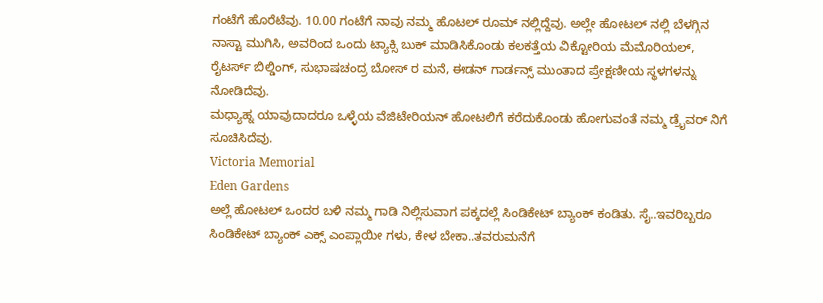ಗಂಟೆಗೆ ಹೊರೆಟೆವು. 10.00 ಗಂಟೆಗೆ ನಾವು ನಮ್ಮ ಹೊಟಲ್ ರೂಮ್ ನಲ್ಲಿದ್ದೆವು. ಅಲ್ಲೇ ಹೋಟಲ್ ನಲ್ಲಿ ಬೆಳಗ್ಗಿನ ನಾಸ್ಟಾ ಮುಗಿಸಿ, ಅವರಿಂದ ಒಂದು ಟ್ಯಾಕ್ಸಿ ಬುಕ್ ಮಾಡಿಸಿಕೊಂಡು ಕಲಕತ್ತೆಯ ವಿಕ್ಟೋರಿಯ ಮೆಮೊರಿಯಲ್, ರೈಟರ್ಸ್ ಬಿಲ್ಡಿಂಗ್, ಸುಭಾಷಚಂದ್ರ ಬೋಸ್ ರ ಮನೆ, ಈಡನ್ ಗಾರ್ಡನ್ಸ್ ಮುಂತಾದ ಪ್ರೇಕ್ಷಣೀಯ ಸ್ಥಳಗಳನ್ನು ನೋಡಿದೆವು.
ಮಧ್ಯಾಹ್ನ ಯಾವುದಾದರೂ ಒಳ್ಳೆಯ ವೆಜಿಟೇರಿಯನ್ ಹೋಟಲಿಗೆ ಕರೆದುಕೊಂಡು ಹೋಗುವಂತೆ ನಮ್ಮ ಡ್ರೈವರ್ ನಿಗೆ ಸೂಚಿಸಿದೆವು.
Victoria Memorial
Eden Gardens
ಅಲ್ಲೆ ಹೋಟಲ್ ಒಂದರ ಬಳಿ ನಮ್ಮ ಗಾಡಿ ನಿಲ್ಲಿಸುವಾಗ ಪಕ್ಕದಲ್ಲೆ ಸಿಂಡಿಕೇಟ್ ಬ್ಯಾಂಕ್ ಕಂಡಿತು. ಸೈ..ಇವರಿಬ್ಬರೂ ಸಿಂಡಿಕೇಟ್ ಬ್ಯಾಂಕ್ ಎಕ್ಸ್ ಎಂಪ್ಲಾಯೀ ಗಳು, ಕೇಳ ಬೇಕಾ..ತವರುಮನೆಗೆ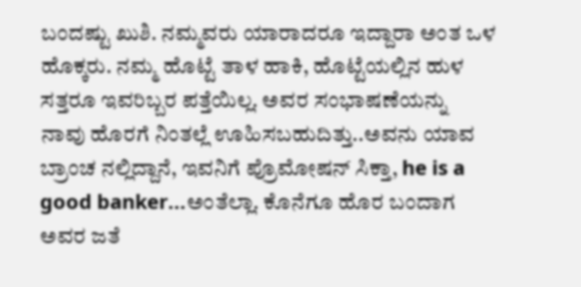ಬಂದಷ್ಟು ಖುಶಿ. ನಮ್ಮವರು ಯಾರಾದರೂ ಇದ್ದಾರಾ ಅಂತ ಒಳ ಹೊಕ್ಕರು. ನಮ್ಮ ಹೊಟ್ಟೆ ತಾಳ ಹಾಕಿ, ಹೊಟ್ಟೆಯಲ್ಲಿನ ಹುಳ ಸತ್ತರೂ ಇವರಿಬ್ಬರ ಪತ್ತೆಯಿಲ್ಲ. ಅವರ ಸಂಭಾಷಣೆಯನ್ನು ನಾವು ಹೊರಗೆ ನಿಂತಲ್ಲೆ ಊಹಿಸಬಹುದಿತ್ತು..ಅವನು ಯಾವ ಬ್ರಾಂಚ ನಲ್ಲಿದ್ದಾನೆ, ಇವನಿಗೆ ಪ್ರೊಮೋಷನ್ ಸಿಕ್ತಾ, he is a good banker...ಅಂತೆಲ್ಲಾ. ಕೊನೆಗೂ ಹೊರ ಬಂದಾಗ ಅವರ ಜತೆ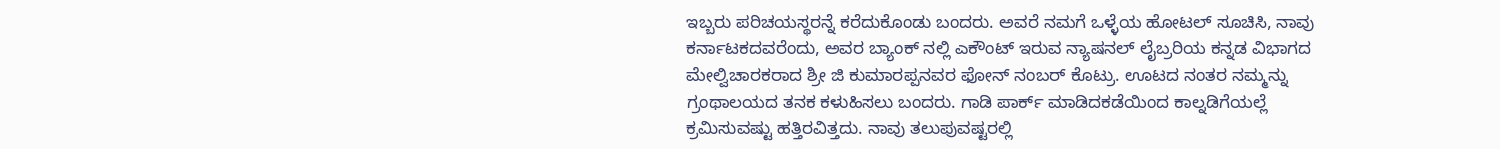ಇಬ್ಬರು ಪರಿಚಯಸ್ಥರನ್ನೆ ಕರೆದುಕೊಂಡು ಬಂದರು. ಅವರೆ ನಮಗೆ ಒಳ್ಳೆಯ ಹೋಟಲ್ ಸೂಚಿಸಿ, ನಾವು ಕರ್ನಾಟಕದವರೆಂದು, ಅವರ ಬ್ಯಾಂಕ್ ನಲ್ಲಿ ಎಕೌಂಟ್ ಇರುವ ನ್ಯಾಷನಲ್ ಲೈಬ್ರರಿಯ ಕನ್ನಡ ವಿಭಾಗದ ಮೇಲ್ವಿಚಾರಕರಾದ ಶ್ರೀ ಜಿ ಕುಮಾರಪ್ಪನವರ ಫೋನ್ ನಂಬರ್ ಕೊಟ್ರು. ಊಟದ ನಂತರ ನಮ್ಮನ್ನು ಗ್ರಂಥಾಲಯದ ತನಕ ಕಳುಹಿಸಲು ಬಂದರು. ಗಾಡಿ ಪಾರ್ಕ್ ಮಾಡಿದಕಡೆಯಿಂದ ಕಾಲ್ನಡಿಗೆಯಲ್ಲೆ ಕ್ರಮಿಸುವಷ್ಟು ಹತ್ತಿರವಿತ್ತದು. ನಾವು ತಲುಪುವಷ್ಟರಲ್ಲಿ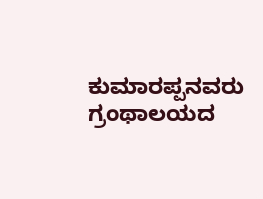ಕುಮಾರಪ್ಪನವರು ಗ್ರಂಥಾಲಯದ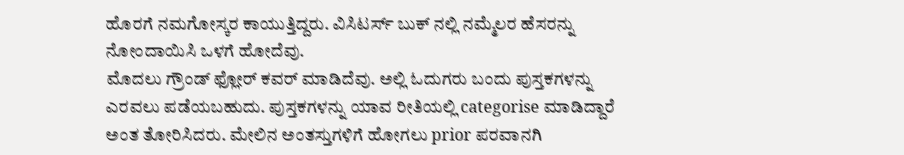ಹೊರಗೆ ನಮಗೋಸ್ಕರ ಕಾಯುತ್ತಿದ್ದರು. ವಿಸಿಟರ್ಸ್ ಬುಕ್ ನಲ್ಲಿ ನಮ್ಮೆಲರ ಹೆಸರನ್ನು ನೋಂದಾಯಿಸಿ ಒಳಗೆ ಹೋದೆವು.
ಮೊದಲು ಗ್ರೌಂಡ್ ಫ್ಲೋರ್ ಕವರ್ ಮಾಡಿದೆವು. ಅಲ್ಲಿ ಓದುಗರು ಬಂದು ಪುಸ್ತಕಗಳನ್ನು ಎರವಲು ಪಡೆಯಬಹುದು. ಪುಸ್ತಕಗಳನ್ನು ಯಾವ ರೀತಿಯಲ್ಲಿ categorise ಮಾಡಿದ್ದಾರೆ ಅಂತ ತೋರಿಸಿದರು. ಮೇಲಿನ ಅಂತಸ್ತುಗಳಿಗೆ ಹೋಗಲು prior ಪರವಾನಗಿ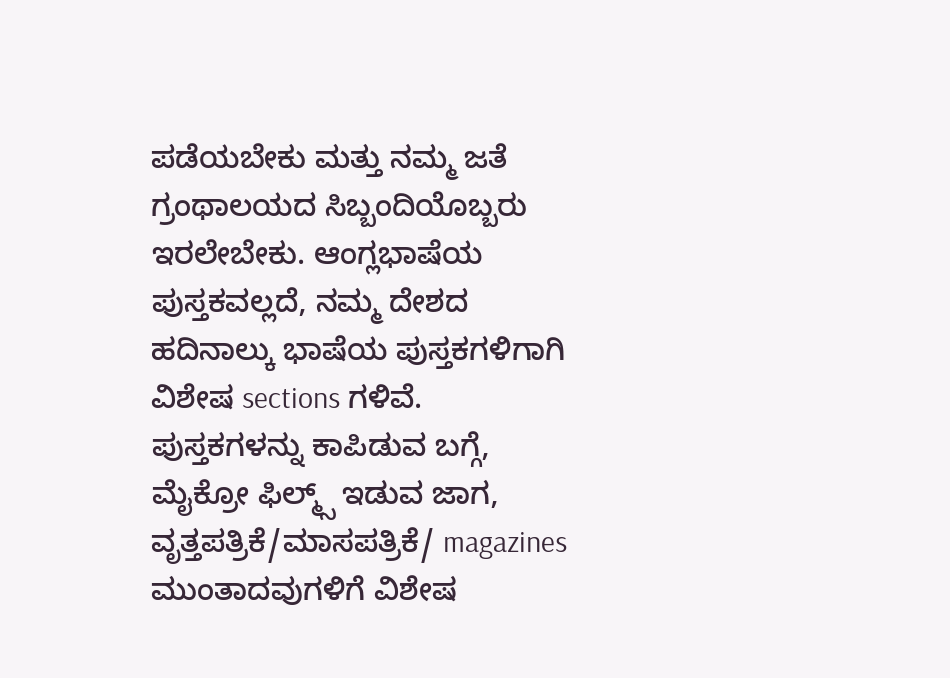ಪಡೆಯಬೇಕು ಮತ್ತು ನಮ್ಮ ಜತೆ ಗ್ರಂಥಾಲಯದ ಸಿಬ್ಬಂದಿಯೊಬ್ಬರು ಇರಲೇಬೇಕು. ಆಂಗ್ಲಭಾಷೆಯ ಪುಸ್ತಕವಲ್ಲದೆ, ನಮ್ಮ ದೇಶದ ಹದಿನಾಲ್ಕು ಭಾಷೆಯ ಪುಸ್ತಕಗಳಿಗಾಗಿ ವಿಶೇಷ sections ಗಳಿವೆ.
ಪುಸ್ತಕಗಳನ್ನು ಕಾಪಿಡುವ ಬಗ್ಗೆ, ಮೈಕ್ರೋ ಫಿಲ್ಮ್ಸ್ ಇಡುವ ಜಾಗ, ವೃತ್ತಪತ್ರಿಕೆ/ಮಾಸಪತ್ರಿಕೆ/ magazines ಮುಂತಾದವುಗಳಿಗೆ ವಿಶೇಷ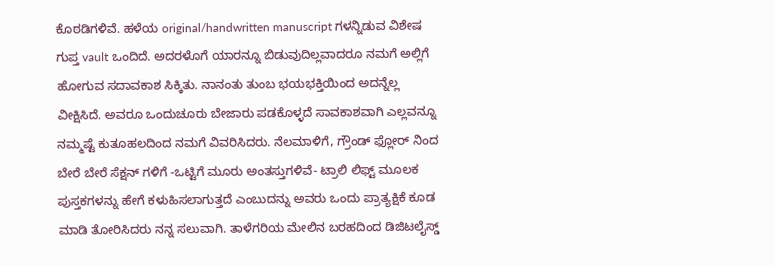ಕೊಠಡಿಗಳಿವೆ. ಹಳೆಯ original/handwritten manuscript ಗಳನ್ನಿಡುವ ವಿಶೇಷ ಗುಪ್ತ vault ಒಂದಿದೆ. ಅದರಳೊಗೆ ಯಾರನ್ನೂ ಬಿಡುವುದಿಲ್ಲವಾದರೂ ನಮಗೆ ಅಲ್ಲಿಗೆ ಹೋಗುವ ಸದಾವಕಾಶ ಸಿಕ್ಕಿತು. ನಾನಂತು ತುಂಬ ಭಯಭಕ್ತಿಯಿಂದ ಅದನ್ನೆಲ್ಲ ವೀಕ್ಷಿಸಿದೆ. ಅವರೂ ಒಂದುಚೂರು ಬೇಜಾರು ಪಡಕೊಳ್ಳದೆ ಸಾವಕಾಶವಾಗಿ ಎಲ್ಲವನ್ನೂ ನಮ್ಮಷ್ಟೆ ಕುತೂಹಲದಿಂದ ನಮಗೆ ವಿವರಿಸಿದರು. ನೆಲಮಾಳಿಗೆ, ಗ್ರೌಂಡ್ ಫ್ಲೋರ್ ನಿಂದ ಬೇರೆ ಬೇರೆ ಸೆಕ್ಷನ್ ಗಳಿಗೆ -ಒಟ್ಟಿಗೆ ಮೂರು ಅಂತಸ್ತುಗಳಿವೆ- ಟ್ರಾಲಿ ಲಿಫ್ಟ್ ಮೂಲಕ ಪುಸ್ತಕಗಳನ್ನು ಹೇಗೆ ಕಳುಹಿಸಲಾಗುತ್ತದೆ ಎಂಬುದನ್ನು ಅವರು ಒಂದು ಪ್ರಾತ್ಯಕ್ಷಿಕೆ ಕೂಡ ಮಾಡಿ ತೋರಿಸಿದರು ನನ್ನ ಸಲುವಾಗಿ. ತಾಳೆಗರಿಯ ಮೇಲಿನ ಬರಹದಿಂದ ಡಿಜಿಟಲೈಸ್ಡ್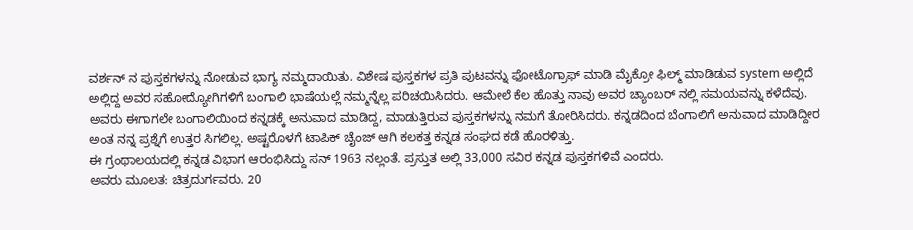ವರ್ಶನ್ ನ ಪುಸ್ತಕಗಳನ್ನು ನೋಡುವ ಭಾಗ್ಯ ನಮ್ಮದಾಯಿತು. ವಿಶೇಷ ಪುಸ್ತಕಗಳ ಪ್ರತಿ ಪುಟವನ್ನು ಫೋಟೊಗ್ರಾಫ್ ಮಾಡಿ ಮೈಕ್ರೋ ಫಿಲ್ಮ್ ಮಾಡಿಡುವ system ಅಲ್ಲಿದೆ
ಅಲ್ಲಿದ್ದ ಅವರ ಸಹೋದ್ಯೋಗಿಗಳಿಗೆ ಬಂಗಾಲಿ ಭಾಷೆಯಲ್ಲೆ ನಮ್ಮನ್ನೆಲ್ಲ ಪರಿಚಯಿಸಿದರು. ಆಮೇಲೆ ಕೆಲ ಹೊತ್ತು ನಾವು ಅವರ ಚ್ಯಾಂಬರ್ ನಲ್ಲಿ ಸಮಯವನ್ನು ಕಳೆದೆವು. ಅವರು ಈಗಾಗಲೇ ಬಂಗಾಲಿಯಿಂದ ಕನ್ನಡಕ್ಕೆ ಅನುವಾದ ಮಾಡಿದ್ದ, ಮಾಡುತ್ತಿರುವ ಪುಸ್ತಕಗಳನ್ನು ನಮಗೆ ತೋರಿಸಿದರು. ಕನ್ನಡದಿಂದ ಬೆಂಗಾಲಿಗೆ ಅನುವಾದ ಮಾಡಿದ್ದೀರ ಅಂತ ನನ್ನ ಪ್ರಶ್ನೆಗೆ ಉತ್ತರ ಸಿಗಲಿಲ್ಲ. ಅಷ್ಟರೊಳಗೆ ಟಾಪಿಕ್ ಚೈಂಜ್ ಆಗಿ ಕಲಕತ್ತ ಕನ್ನಡ ಸಂಘದ ಕಡೆ ಹೊರಳಿತ್ತು.
ಈ ಗ್ರಂಥಾಲಯದಲ್ಲಿ ಕನ್ನಡ ವಿಭಾಗ ಆರಂಭಿಸಿದ್ದು ಸನ್ 1963 ನಲ್ಲಂತೆ. ಪ್ರಸ್ತುತ ಅಲ್ಲಿ 33,000 ಸವಿರ ಕನ್ನಡ ಪುಸ್ತಕಗಳಿವೆ ಎಂದರು.
ಅವರು ಮೂಲತ: ಚಿತ್ರದುರ್ಗವರು. 20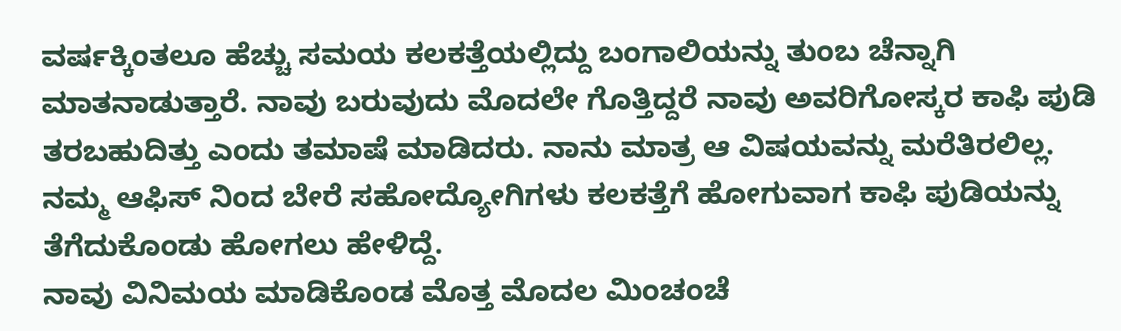ವರ್ಷಕ್ಕಿಂತಲೂ ಹೆಚ್ಚು ಸಮಯ ಕಲಕತ್ತೆಯಲ್ಲಿದ್ದು ಬಂಗಾಲಿಯನ್ನು ತುಂಬ ಚೆನ್ನಾಗಿ ಮಾತನಾಡುತ್ತಾರೆ. ನಾವು ಬರುವುದು ಮೊದಲೇ ಗೊತ್ತಿದ್ದರೆ ನಾವು ಅವರಿಗೋಸ್ಕರ ಕಾಫಿ ಪುಡಿ ತರಬಹುದಿತ್ತು ಎಂದು ತಮಾಷೆ ಮಾಡಿದರು. ನಾನು ಮಾತ್ರ ಆ ವಿಷಯವನ್ನು ಮರೆತಿರಲಿಲ್ಲ. ನಮ್ಮ ಆಫಿಸ್ ನಿಂದ ಬೇರೆ ಸಹೋದ್ಯೋಗಿಗಳು ಕಲಕತ್ತೆಗೆ ಹೋಗುವಾಗ ಕಾಫಿ ಪುಡಿಯನ್ನು ತೆಗೆದುಕೊಂಡು ಹೋಗಲು ಹೇಳಿದ್ದೆ.
ನಾವು ವಿನಿಮಯ ಮಾಡಿಕೊಂಡ ಮೊತ್ತ ಮೊದಲ ಮಿಂಚಂಚೆ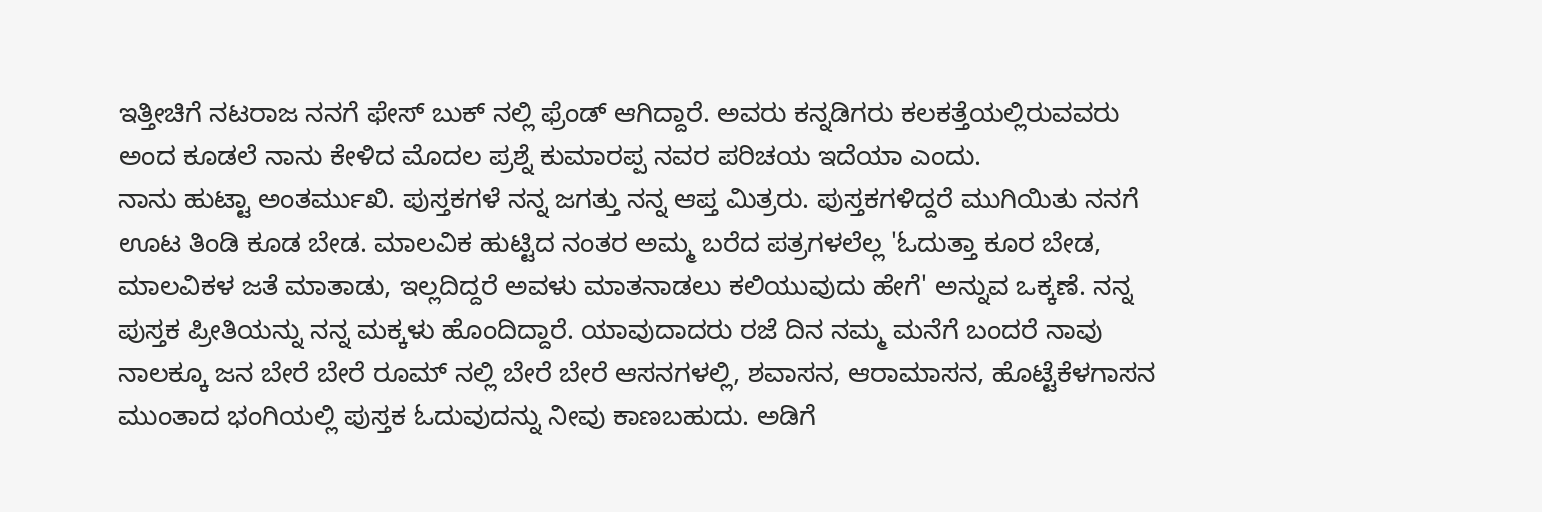ಇತ್ತೀಚಿಗೆ ನಟರಾಜ ನನಗೆ ಫೇಸ್ ಬುಕ್ ನಲ್ಲಿ ಫ್ರೆಂಡ್ ಆಗಿದ್ದಾರೆ. ಅವರು ಕನ್ನಡಿಗರು ಕಲಕತ್ತೆಯಲ್ಲಿರುವವರು ಅಂದ ಕೂಡಲೆ ನಾನು ಕೇಳಿದ ಮೊದಲ ಪ್ರಶ್ನೆ ಕುಮಾರಪ್ಪ ನವರ ಪರಿಚಯ ಇದೆಯಾ ಎಂದು.
ನಾನು ಹುಟ್ಟಾ ಅಂತರ್ಮುಖಿ. ಪುಸ್ತಕಗಳೆ ನನ್ನ ಜಗತ್ತು ನನ್ನ ಆಪ್ತ ಮಿತ್ರರು. ಪುಸ್ತಕಗಳಿದ್ದರೆ ಮುಗಿಯಿತು ನನಗೆ ಊಟ ತಿಂಡಿ ಕೂಡ ಬೇಡ. ಮಾಲವಿಕ ಹುಟ್ಟಿದ ನಂತರ ಅಮ್ಮ ಬರೆದ ಪತ್ರಗಳಲೆಲ್ಲ 'ಓದುತ್ತಾ ಕೂರ ಬೇಡ, ಮಾಲವಿಕಳ ಜತೆ ಮಾತಾಡು, ಇಲ್ಲದಿದ್ದರೆ ಅವಳು ಮಾತನಾಡಲು ಕಲಿಯುವುದು ಹೇಗೆ' ಅನ್ನುವ ಒಕ್ಕಣೆ. ನನ್ನ ಪುಸ್ತಕ ಪ್ರೀತಿಯನ್ನು ನನ್ನ ಮಕ್ಕಳು ಹೊಂದಿದ್ದಾರೆ. ಯಾವುದಾದರು ರಜೆ ದಿನ ನಮ್ಮ ಮನೆಗೆ ಬಂದರೆ ನಾವು ನಾಲಕ್ಕೂ ಜನ ಬೇರೆ ಬೇರೆ ರೂಮ್ ನಲ್ಲಿ ಬೇರೆ ಬೇರೆ ಆಸನಗಳಲ್ಲಿ, ಶವಾಸನ, ಆರಾಮಾಸನ, ಹೊಟ್ಟೆಕೆಳಗಾಸನ ಮುಂತಾದ ಭಂಗಿಯಲ್ಲಿ ಪುಸ್ತಕ ಓದುವುದನ್ನು ನೀವು ಕಾಣಬಹುದು. ಅಡಿಗೆ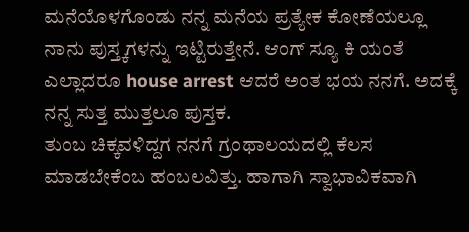ಮನೆಯೊಳಗೊಂಡು ನನ್ನ ಮನೆಯ ಪ್ರತ್ಯೇಕ ಕೋಣೆಯಲ್ಲೂ ನಾನು ಪುಸ್ತ್ಕಗಳನ್ನು ಇಟ್ಟಿರುತ್ತೇನೆ. ಆಂಗ್ ಸ್ಯೂ ಕಿ ಯಂತೆ ಎಲ್ಲಾದರೂ house arrest ಆದರೆ ಅಂತ ಭಯ ನನಗೆ. ಅದಕ್ಕೆ ನನ್ನ ಸುತ್ತ ಮುತ್ತಲೂ ಪುಸ್ತಕ.
ತುಂಬ ಚಿಕ್ಕವಳಿದ್ದಗ ನನಗೆ ಗ್ರಂಥಾಲಯದಲ್ಲಿ ಕೆಲಸ ಮಾಡಬೇಕೆಂಬ ಹಂಬಲವಿತ್ತು. ಹಾಗಾಗಿ ಸ್ವಾಭಾವಿಕವಾಗಿ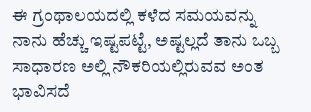ಈ ಗ್ರಂಥಾಲಯದಲ್ಲಿ ಕಳೆದ ಸಮಯವನ್ನು ನಾನು ಹೆಚ್ಚು ಇಷ್ಟಪಟ್ಟೆ, ಅಷ್ಟಲ್ಲದೆ ತಾನು ಒಬ್ಬ ಸಾಧಾರಣ ಅಲ್ಲಿ ನೌಕರಿಯಲ್ಲಿರುವವ ಅಂತ ಭಾವಿಸದೆ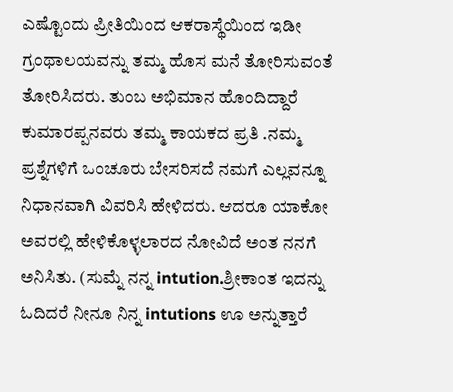ಎಷ್ಟೊಂದು ಪ್ರೀತಿಯಿಂದ ಆಕರಾಸ್ಥೆಯಿಂದ ಇಡೀ ಗ್ರಂಥಾಲಯವನ್ನು ತಮ್ಮ ಹೊಸ ಮನೆ ತೋರಿಸುವಂತೆ ತೋರಿಸಿದರು. ತುಂಬ ಅಭಿಮಾನ ಹೊಂದಿದ್ದಾರೆ ಕುಮಾರಪ್ಪನವರು ತಮ್ಮ ಕಾಯಕದ ಪ್ರತಿ .ನಮ್ಮ ಪ್ರಶ್ನೆಗಳಿಗೆ ಒಂಚೂರು ಬೇಸರಿಸದೆ ನಮಗೆ ಎಲ್ಲವನ್ನೂ ನಿಧಾನವಾಗಿ ವಿವರಿಸಿ ಹೇಳಿದರು. ಆದರೂ ಯಾಕೋ ಅವರಲ್ಲಿ ಹೇಳಿಕೊಳ್ಳಲಾರದ ನೋವಿದೆ ಅಂತ ನನಗೆ ಅನಿಸಿತು. (ಸುಮ್ನೆ ನನ್ನ intution.ಶ್ರೀಕಾಂತ ಇದನ್ನು ಓದಿದರೆ ನೀನೂ ನಿನ್ನ intutions ಊ ಅನ್ನುತ್ತಾರೆ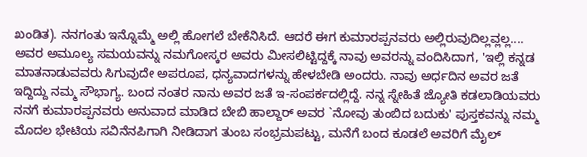ಖಂಡಿತ). ನನಗಂತು ಇನ್ನೊಮ್ಮೆ ಅಲ್ಲಿ ಹೋಗಲೆ ಬೇಕೆನಿಸಿದೆ. ಆದರೆ ಈಗ ಕುಮಾರಪ್ಪನವರು ಅಲ್ಲಿರುವುದಿಲ್ಲವ್ಲಲ್ಲ....
ಅವರ ಅಮೂಲ್ಯ ಸಮಯವನ್ನು ನಮಗೋಸ್ಕರ ಅವರು ಮೀಸಲಿಟ್ಟಿದ್ದಕ್ಕೆ ನಾವು ಅವರನ್ನು ವಂದಿಸಿದಾಗ, 'ಇಲ್ಲಿ ಕನ್ನಡ ಮಾತನಾಡುವವರು ಸಿಗುವುದೇ ಅಪರೂಪ, ಧನ್ಯವಾದಗಳನ್ನು ಹೇಳಬೇಡಿ ಅಂದರು. ನಾವು ಅರ್ಧದಿನ ಅವರ ಜತೆ ಇದ್ದಿದ್ದು ನಮ್ಮ ಸೌಭಾಗ್ಯ. ಬಂದ ನಂತರ ನಾನು ಅವರ ಜತೆ ಇ-ಸಂಪರ್ಕದಲ್ಲಿದ್ದೆ. ನನ್ನ ಸ್ನೇಹಿತೆ ಜ್ಯೋತಿ ಕಡಲಾಡಿಯವರು ನನಗೆ ಕುಮಾರಪ್ಪನವರು ಅನುವಾದ ಮಾಡಿದ ಬೇಬಿ ಹಾಲ್ದಾರ್ ಅವರ `ನೋವು ತುಂಬಿದ ಬದುಕು' ಪುಸ್ತಕವನ್ನು ನಮ್ಮ ಮೊದಲ ಭೇಟಿಯ ಸವಿನೆನಪಿಗಾಗಿ ನೀಡಿದಾಗ ತುಂಬ ಸಂಭ್ರಮಪಟ್ಟು, ಮನೆಗೆ ಬಂದ ಕೂಡಲೆ ಅವರಿಗೆ ಮೈಲ್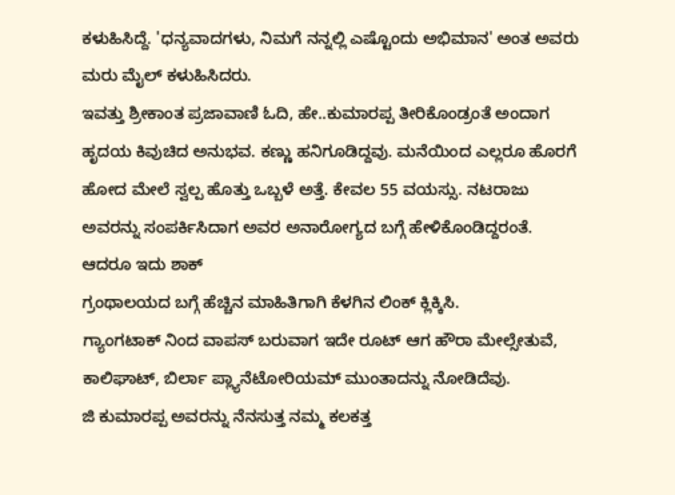ಕಳುಹಿಸಿದ್ದೆ. 'ಧನ್ಯವಾದಗಳು, ನಿಮಗೆ ನನ್ನಲ್ಲಿ ಎಷ್ಟೊಂದು ಅಭಿಮಾನ' ಅಂತ ಅವರು ಮರು ಮೈಲ್ ಕಳುಹಿಸಿದರು.
ಇವತ್ತು ಶ್ರೀಕಾಂತ ಪ್ರಜಾವಾಣಿ ಓದಿ, ಹೇ..ಕುಮಾರಪ್ಪ ತೀರಿಕೊಂಡ್ರಂತೆ ಅಂದಾಗ ಹೃದಯ ಕಿವುಚಿದ ಅನುಭವ. ಕಣ್ಣು ಹನಿಗೂಡಿದ್ದವು. ಮನೆಯಿಂದ ಎಲ್ಲರೂ ಹೊರಗೆ ಹೋದ ಮೇಲೆ ಸ್ವಲ್ಪ ಹೊತ್ತು ಒಬ್ಬಳೆ ಅತ್ತೆ. ಕೇವಲ 55 ವಯಸ್ಸು. ನಟರಾಜು ಅವರನ್ನು ಸಂಪರ್ಕಿಸಿದಾಗ ಅವರ ಅನಾರೋಗ್ಯದ ಬಗ್ಗೆ ಹೇಳಿಕೊಂಡಿದ್ದರಂತೆ. ಆದರೂ ಇದು ಶಾಕ್
ಗ್ರಂಥಾಲಯದ ಬಗ್ಗೆ ಹೆಚ್ಚಿನ ಮಾಹಿತಿಗಾಗಿ ಕೆಳಗಿನ ಲಿಂಕ್ ಕ್ಲಿಕ್ಕಿಸಿ.
ಗ್ಯಾಂಗಟಾಕ್ ನಿಂದ ವಾಪಸ್ ಬರುವಾಗ ಇದೇ ರೂಟ್ ಆಗ ಹೌರಾ ಮೇಲ್ಸೇತುವೆ, ಕಾಲಿಘಾಟ್, ಬಿರ್ಲಾ ಪ್ಲ್ಯಾನೆಟೋರಿಯಮ್ ಮುಂತಾದನ್ನು ನೋಡಿದೆವು.
ಜಿ ಕುಮಾರಪ್ಪ ಅವರನ್ನು ನೆನಸುತ್ತ ನಮ್ಮ ಕಲಕತ್ತ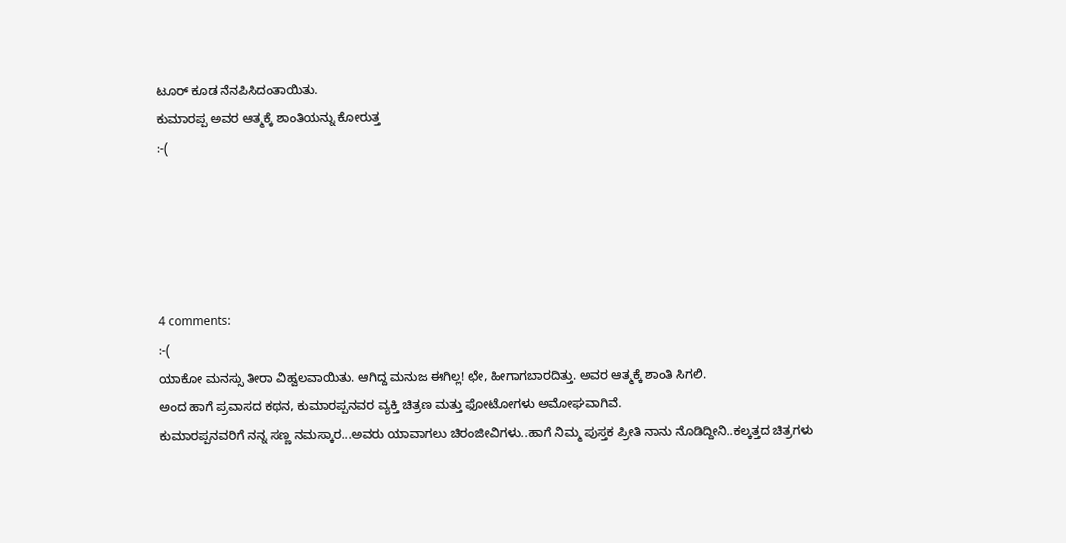ಟೂರ್ ಕೂಡ ನೆನಪಿಸಿದಂತಾಯಿತು.
ಕುಮಾರಪ್ಪ ಅವರ ಆತ್ಮಕ್ಕೆ ಶಾಂತಿಯನ್ನು ಕೋರುತ್ತ
:-(





4 comments:
:-(
ಯಾಕೋ ಮನಸ್ಸು ತೀರಾ ವಿಹ್ವಲವಾಯಿತು. ಆಗಿದ್ದ ಮನುಜ ಈಗಿಲ್ಲ! ಛೇ, ಹೀಗಾಗಬಾರದಿತ್ತು. ಅವರ ಆತ್ಮಕ್ಕೆ ಶಾಂತಿ ಸಿಗಲಿ.
ಅಂದ ಹಾಗೆ ಪ್ರವಾಸದ ಕಥನ, ಕುಮಾರಪ್ಪನವರ ವ್ಯಕ್ತಿ ಚಿತ್ರಣ ಮತ್ತು ಫೋಟೋಗಳು ಅಮೋಘವಾಗಿವೆ.
ಕುಮಾರಪ್ಪನವರಿಗೆ ನನ್ನ ಸಣ್ಣ ನಮಸ್ಕಾರ...ಅವರು ಯಾವಾಗಲು ಚಿರಂಜೀವಿಗಳು..ಹಾಗೆ ನಿಮ್ಮ ಪುಸ್ತಕ ಪ್ರೀತಿ ನಾನು ನೊಡಿದ್ದೀನಿ..ಕಲ್ಕತ್ತದ ಚಿತ್ರಗಳು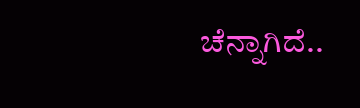ಚೆನ್ನಾಗಿದೆ..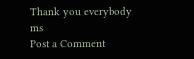Thank you everybody
ms
Post a Comment